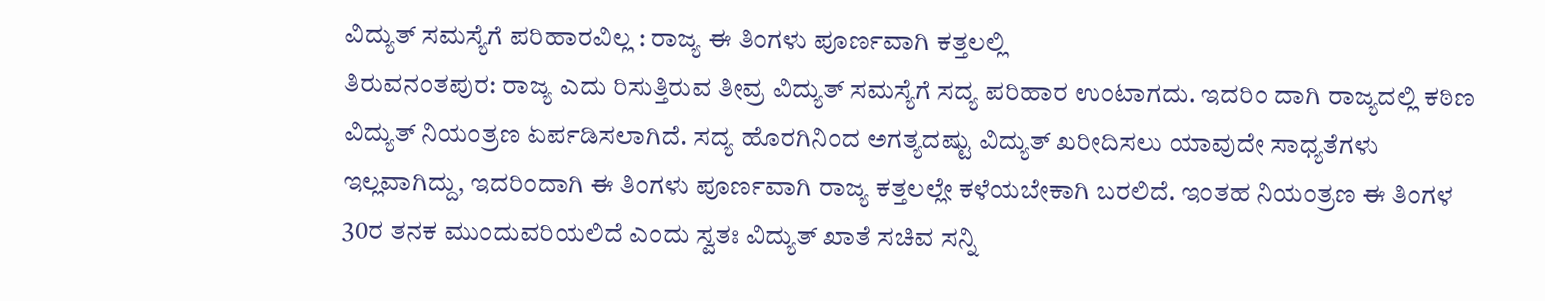ವಿದ್ಯುತ್ ಸಮಸ್ಯೆಗೆ ಪರಿಹಾರವಿಲ್ಲ : ರಾಜ್ಯ ಈ ತಿಂಗಳು ಪೂರ್ಣವಾಗಿ ಕತ್ತಲಲ್ಲಿ
ತಿರುವನಂತಪುರ: ರಾಜ್ಯ ಎದು ರಿಸುತ್ತಿರುವ ತೀವ್ರ ವಿದ್ಯುತ್ ಸಮಸ್ಯೆಗೆ ಸದ್ಯ ಪರಿಹಾರ ಉಂಟಾಗದು. ಇದರಿಂ ದಾಗಿ ರಾಜ್ಯದಲ್ಲಿ ಕಠಿಣ ವಿದ್ಯುತ್ ನಿಯಂತ್ರಣ ಏರ್ಪಡಿಸಲಾಗಿದೆ. ಸದ್ಯ ಹೊರಗಿನಿಂದ ಅಗತ್ಯದಷ್ಟು ವಿದ್ಯುತ್ ಖರೀದಿಸಲು ಯಾವುದೇ ಸಾಧ್ಯತೆಗಳು ಇಲ್ಲವಾಗಿದ್ದು, ಇದರಿಂದಾಗಿ ಈ ತಿಂಗಳು ಪೂರ್ಣವಾಗಿ ರಾಜ್ಯ ಕತ್ತಲಲ್ಲೇ ಕಳೆಯಬೇಕಾಗಿ ಬರಲಿದೆ. ಇಂತಹ ನಿಯಂತ್ರಣ ಈ ತಿಂಗಳ 30ರ ತನಕ ಮುಂದುವರಿಯಲಿದೆ ಎಂದು ಸ್ವತಃ ವಿದ್ಯುತ್ ಖಾತೆ ಸಚಿವ ಸನ್ನಿ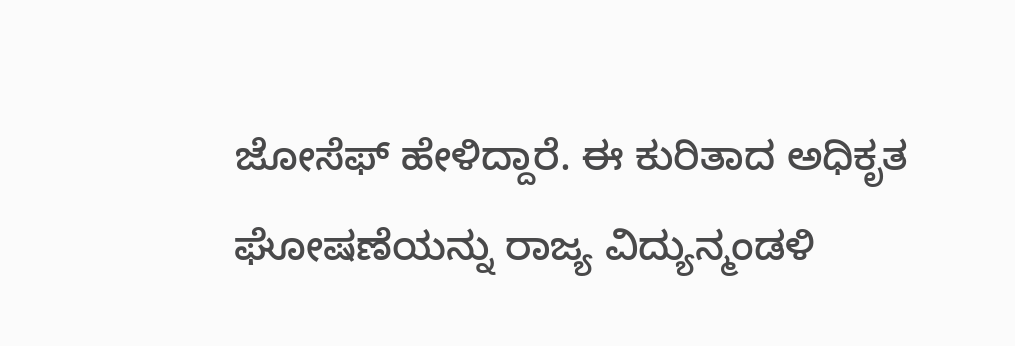ಜೋಸೆಫ್ ಹೇಳಿದ್ದಾರೆ. ಈ ಕುರಿತಾದ ಅಧಿಕೃತ ಘೋಷಣೆಯನ್ನು ರಾಜ್ಯ ವಿದ್ಯುನ್ಮಂಡಳಿ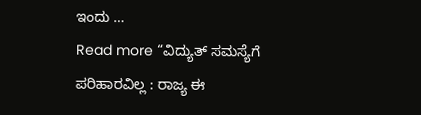ಇಂದು …
Read more “ವಿದ್ಯುತ್ ಸಮಸ್ಯೆಗೆ ಪರಿಹಾರವಿಲ್ಲ : ರಾಜ್ಯ ಈ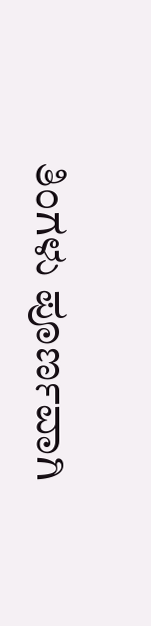ತಿಂಗಳು ಪೂರ್ಣವಾಗಿ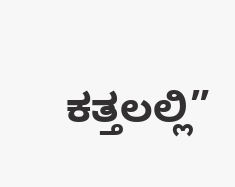ಕತ್ತಲಲ್ಲಿ”